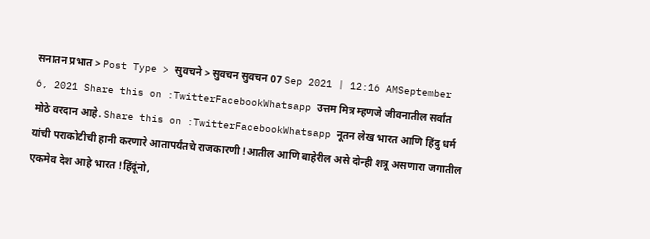सनातन प्रभात > Post Type > सुवचने > सुवचन सुवचन 07 Sep 2021 | 12:16 AMSeptember 6, 2021 Share this on :TwitterFacebookWhatsapp उत्तम मित्र म्हणजे जीवनातील सर्वांत मोठे वरदान आहे. Share this on :TwitterFacebookWhatsapp नूतन लेख भारत आणि हिंदु धर्म यांची पराकोटीची हानी करणारे आतापर्यंतचे राजकारणी !आतील आणि बाहेरील असे दोन्ही शत्रू असणारा जगातील एकमेव देश आहे भारत !हिंदूंनो,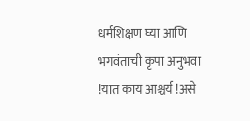धर्मशिक्षण घ्या आणि भगवंताची कृपा अनुभवा !यात काय आश्चर्य !असे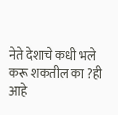नेते देशाचे कधी भले करू शकतील का ?ही आहे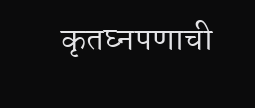कृतघ्नपणाची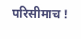परिसीमाच !